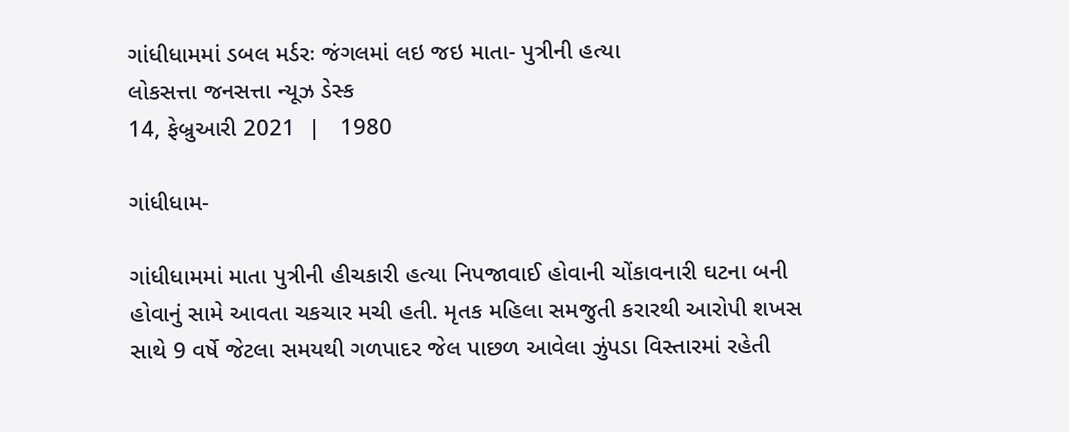ગાંધીધામમાં ડબલ મર્ડરઃ જંગલમાં લઇ જઇ માતા- પુત્રીની હત્યા
લોકસત્તા જનસત્તા ન્યૂઝ ડેસ્ક
14, ફેબ્રુઆરી 2021  |   1980

ગાંધીધામ-

ગાંધીધામમાં માતા પુત્રીની હીચકારી હત્યા નિપજાવાઈ હોવાની ચોંકાવનારી ઘટના બની હોવાનું સામે આવતા ચકચાર મચી હતી. મૃતક મહિલા સમજુતી કરારથી આરોપી શખસ સાથે 9 વર્ષે જેટલા સમયથી ગળપાદર જેલ પાછળ આવેલા ઝુંપડા વિસ્તારમાં રહેતી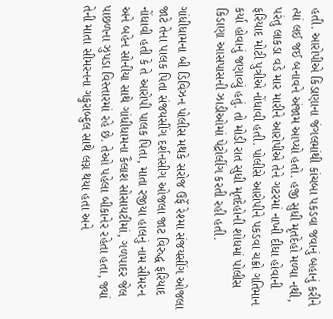હતી. આરોપીએ કિડાણાના જંગલમાંથી કાંચબા પકડવા જવાનું બહાનું કરીને ત્યાં લઈ જઈ બનાવને અંજામ આપ્યો હતો. હજી સુધી મૃતદેહો મળ્યા નથી, પરંતુ લાકડા વડે માર મારીને આરોપીએ તેને ગટરમાં નાખી દીધા હોવાની ફરિયાદ મોટી પુત્રીએ નોંધાવી હતી. પોલીસે આરોપીને પકડવા ચક્રો ગતિમાન કર્યા હોવાનું જણાવ્યું હતું. તો મોડી રાત સુધી મૃતદેહોની શોધમાં પોલીસ કિડાણા આસપાસની ઝાડીઓમાં પેટ્રોલીંગ કરતી રહી હતી.

ગાંધીધામના બી ડિવિઝન પોલીસ મથકે સરોજ ઉર્ફે રેશ્મા સંજયસીંગ ઓજલા જાટે તેના પાલક પિતા સંજયસીંગ દર્શનસીગ ઓજલા જાટ વિરુદ્ધ ફરિયાદ નોંધાવી હતી કે તે આરોપી પાલક પિતા, માતા રજીયા હાલનું નામ સીમરન અને બહેન સોનીયા સાથે ગાંધીધામના કૈલાશ સોસાયટીમાં, ગળપાદર જેલ પાછળના ઝુપડા વિસ્તારમાં રહે છે. તેઓ પહેલા બીકાનેર રહેતા હતા, જ્યાં તેની માતા સીમરનના ગફુરાબ્દુલ સાથે લગ્ન થયા હતા અને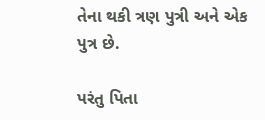તેના થકી ત્રણ પુત્રી અને એક પુત્ર છે.

પરંતુ પિતા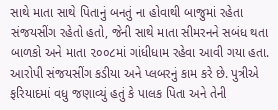સાથે માતા સાથે પિતાનું બનતું ના હોવાથી બાજુમાં રહેતા સંજયસીંગ રહેતો હતો, જેની સાથે માતા સીમરનને સબંધ થતા બાળકો અને માતા ૨૦૦૮માં ગાંધીધામ રહેવા આવી ગયા હતા. આરોપી સંજયસીંગ કડીયા અને પ્લબરનું કામ કરે છે. પુત્રીએ ફરિયાદમાં વધુ જણાવ્યું હતું કે પાલક પિતા અને તેની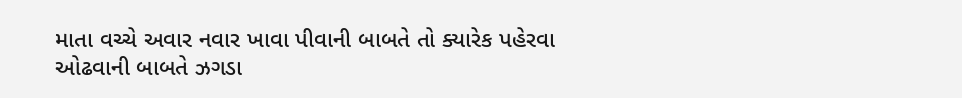માતા વચ્ચે અવાર નવાર ખાવા પીવાની બાબતે તો ક્યારેક પહેરવા ઓઢવાની બાબતે ઝગડા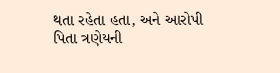થતા રહેતા હતા, અને આરોપી પિતા ત્રણેયની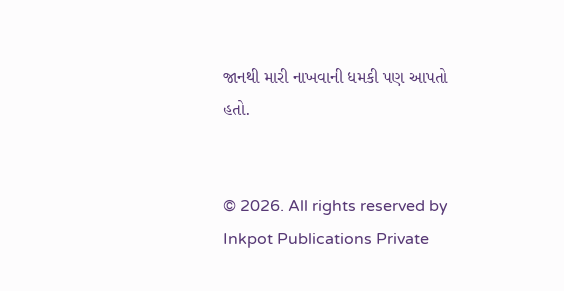જાનથી મારી નાખવાની ધમકી પણ આપતો હતો.


© 2026. All rights reserved by Inkpot Publications Private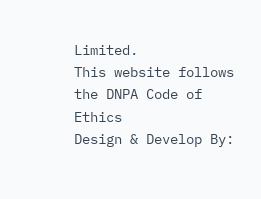Limited.
This website follows the DNPA Code of Ethics
Design & Develop By: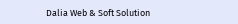Dalia Web & Soft Solution